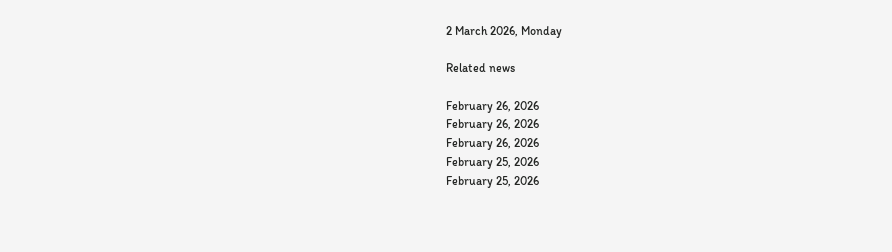2 March 2026, Monday

Related news

February 26, 2026
February 26, 2026
February 26, 2026
February 25, 2026
February 25, 2026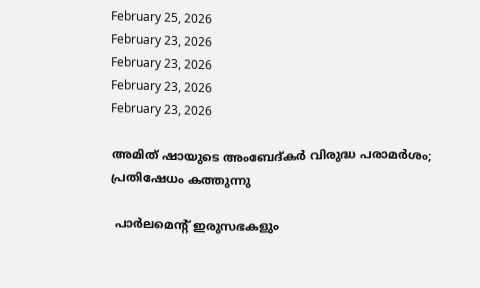February 25, 2026
February 23, 2026
February 23, 2026
February 23, 2026
February 23, 2026

അമിത് ഷായുടെ അംബേദ്കര്‍ വിരുദ്ധ പരാമര്‍ശം; പ്രതിഷേധം കത്തുന്നു

 പാര്‍ലമെന്റ് ഇരുസഭകളും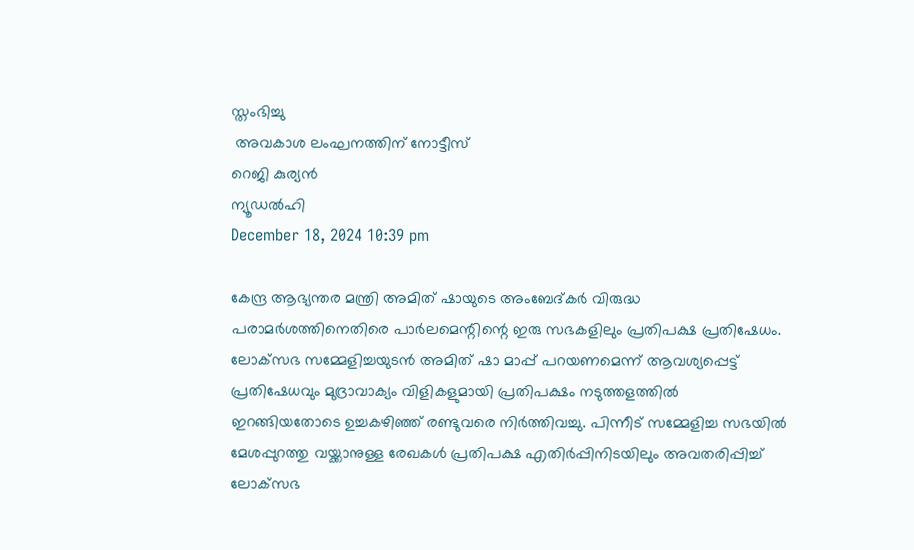സ്തംഭിച്ചു
 അവകാശ ലംഘനത്തിന് നോട്ടീസ്
റെജി കുര്യന്‍
ന്യൂഡല്‍ഹി
December 18, 2024 10:39 pm

കേന്ദ്ര ആഭ്യന്തര മന്ത്രി അമിത് ഷായുടെ അംബേദ്കര്‍ വിരുദ്ധ പരാമര്‍ശത്തിനെതിരെ പാര്‍ലമെന്റിന്റെ ഇരു സഭകളിലും പ്രതിപക്ഷ പ്രതിഷേധം. ലോക്‌സഭ സമ്മേളിച്ചയുടന്‍ അമിത് ഷാ മാപ്പ് പറയണമെന്ന് ആവശ്യപ്പെട്ട് പ്രതിഷേധവും മുദ്രാവാക്യം വിളികളുമായി പ്രതിപക്ഷം നടുത്തളത്തില്‍ ഇറങ്ങിയതോടെ ഉച്ചകഴിഞ്ഞ് രണ്ടുവരെ നിര്‍ത്തിവച്ചു. പിന്നീട് സമ്മേളിച്ച സഭയില്‍ മേശപ്പുറത്തു വയ്ക്കാനുള്ള രേഖകള്‍ പ്രതിപക്ഷ എതിര്‍പ്പിനിടയിലും അവതരിപ്പിച്ച് ലോക്‌സഭ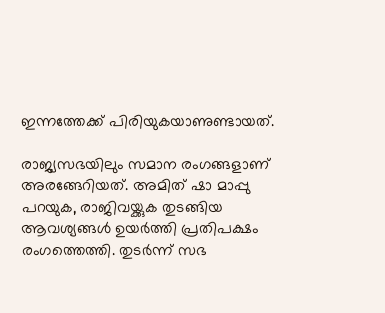ഇന്നത്തേക്ക് പിരിയുകയാണുണ്ടായത്.

രാജ്യസഭയിലും സമാന രംഗങ്ങളാണ് അരങ്ങേറിയത്. അമിത് ഷാ മാപ്പു പറയുക, രാജിവയ്ക്കുക തുടങ്ങിയ ആവശ്യങ്ങള്‍ ഉയര്‍ത്തി പ്രതിപക്ഷം രംഗത്തെത്തി. തുടര്‍ന്ന് സഭ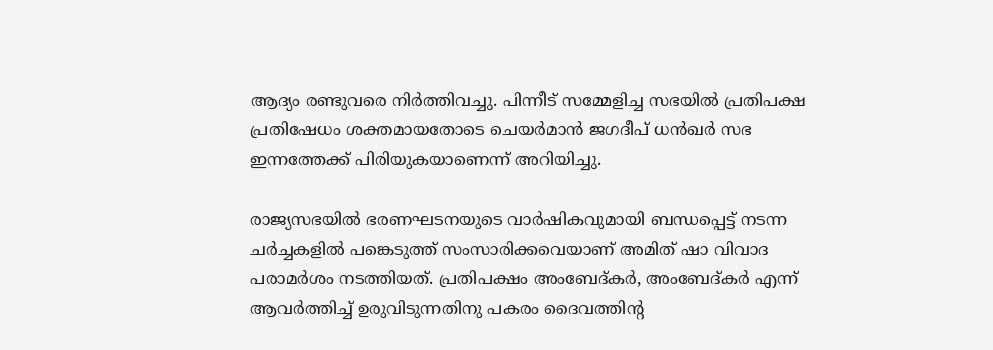ആദ്യം രണ്ടുവരെ നിര്‍ത്തിവച്ചു. പിന്നീട് സമ്മേളിച്ച സഭയില്‍ പ്രതിപക്ഷ പ്രതിഷേധം ശക്തമായതോടെ ചെയര്‍മാന്‍ ജഗദീപ് ധന്‍ഖര്‍ സഭ ഇന്നത്തേക്ക് പിരിയുകയാണെന്ന് അറിയിച്ചു.

രാജ്യസഭയില്‍ ഭരണഘടനയുടെ വാര്‍ഷികവുമായി ബന്ധപ്പെട്ട് നടന്ന ചര്‍ച്ചകളില്‍ പങ്കെടുത്ത് സംസാരിക്കവെയാണ് അമിത് ഷാ വിവാദ പരാമര്‍ശം നടത്തിയത്. പ്രതിപക്ഷം അംബേദ്കര്‍, അംബേദ്കര്‍ എന്ന് ആവര്‍ത്തിച്ച് ഉരുവിടുന്നതിനു പകരം ദൈവത്തിന്റ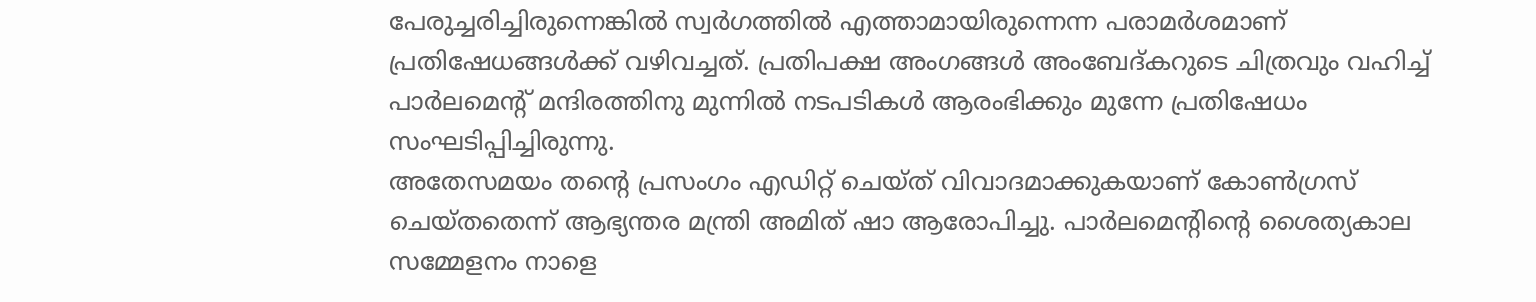പേരുച്ചരിച്ചിരുന്നെങ്കില്‍ സ്വര്‍ഗത്തില്‍ എത്താമായിരുന്നെന്ന പരാമര്‍ശമാണ് പ്രതിഷേധങ്ങള്‍ക്ക് വഴിവച്ചത്. പ്രതിപക്ഷ അംഗങ്ങള്‍ അംബേദ്കറുടെ ചിത്രവും വഹിച്ച് പാര്‍ലമെന്റ് മന്ദിരത്തിനു മുന്നില്‍ നടപടികള്‍ ആരംഭിക്കും മുന്നേ പ്രതിഷേധം സംഘടിപ്പിച്ചിരുന്നു.
അതേസമയം തന്റെ പ്രസംഗം എഡിറ്റ് ചെയ്ത് വിവാദമാക്കുകയാണ് കോണ്‍ഗ്രസ് ചെയ്തതെന്ന് ആഭ്യന്തര മന്ത്രി അമിത് ഷാ ആരോപിച്ചു. പാര്‍ലമെന്റിന്റെ ശൈത്യകാല സമ്മേളനം നാളെ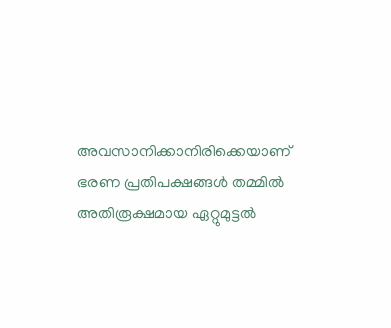അവസാനിക്കാനിരിക്കെയാണ് ഭരണ പ്രതിപക്ഷങ്ങള്‍ തമ്മില്‍ അതിരൂക്ഷമായ ഏറ്റുമുട്ടല്‍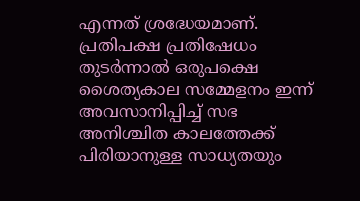എന്നത് ശ്രദ്ധേയമാണ്. പ്രതിപക്ഷ പ്രതിഷേധം തുടര്‍ന്നാല്‍ ഒരുപക്ഷെ ശൈത്യകാല സമ്മേളനം ഇന്ന് അവസാനിപ്പിച്ച് സഭ അനിശ്ചിത കാലത്തേക്ക് പിരിയാനുള്ള സാധ്യതയും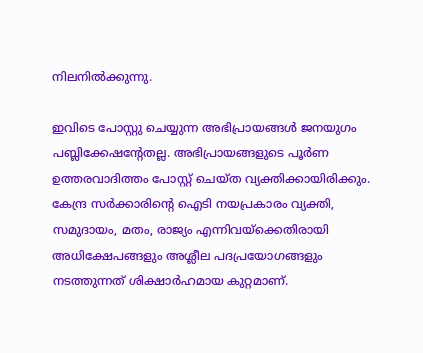നിലനില്‍ക്കുന്നു.

ഇവിടെ പോസ്റ്റു ചെയ്യുന്ന അഭിപ്രായങ്ങള്‍ ജനയുഗം പബ്ലിക്കേഷന്റേതല്ല. അഭിപ്രായങ്ങളുടെ പൂര്‍ണ ഉത്തരവാദിത്തം പോസ്റ്റ് ചെയ്ത വ്യക്തിക്കായിരിക്കും. കേന്ദ്ര സര്‍ക്കാരിന്റെ ഐടി നയപ്രകാരം വ്യക്തി, സമുദായം, മതം, രാജ്യം എന്നിവയ്‌ക്കെതിരായി അധിക്ഷേപങ്ങളും അശ്ലീല പദപ്രയോഗങ്ങളും നടത്തുന്നത് ശിക്ഷാര്‍ഹമായ കുറ്റമാണ്.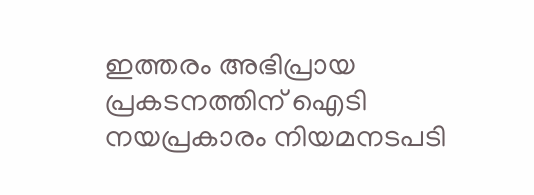ഇത്തരം അഭിപ്രായ പ്രകടനത്തിന് ഐടി നയപ്രകാരം നിയമനടപടി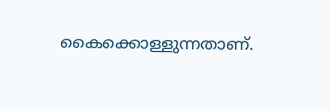കൈക്കൊള്ളുന്നതാണ്.